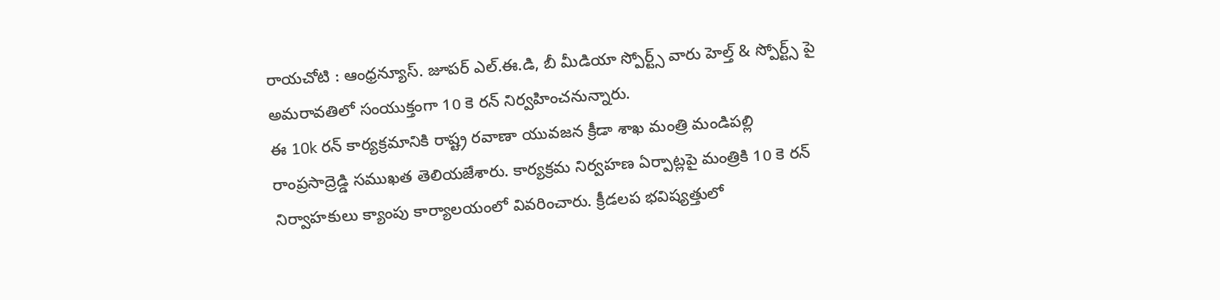రాయచోటి : ఆంధ్రన్యూస్. జూపర్ ఎల్.ఈ.డి, బీ మీడియా స్పోర్ట్స్ వారు హెల్త్ & స్పోర్ట్స్ పై అమరావతిలో సంయుక్తంగా 10 కె రన్ నిర్వహించనున్నారు.
ఈ 10k రన్ కార్యక్రమానికి రాష్ట్ర రవాణా యువజన క్రీడా శాఖ మంత్రి మండిపల్లి రాంప్రసాద్రెడ్డి సముఖత తెలియజేశారు. కార్యక్రమ నిర్వహణ ఏర్పాట్లపై మంత్రికి 10 కె రన్ నిర్వాహకులు క్యాంపు కార్యాలయంలో వివరించారు. క్రీడలప భవిష్యత్తులో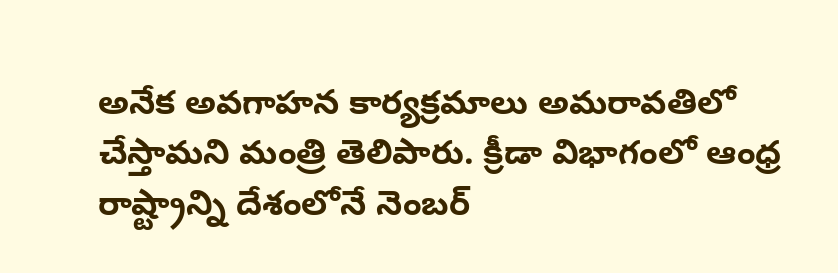అనేక అవగాహన కార్యక్రమాలు అమరావతిలో చేస్తామని మంత్రి తెలిపారు. క్రీడా విభాగంలో ఆంధ్ర రాష్ట్రాన్ని దేశంలోనే నెంబర్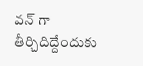వన్ గా తీర్చిదిద్దేందుకు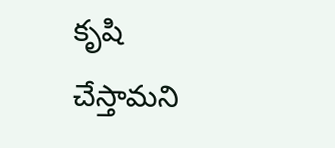కృషి చేస్తామని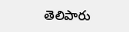తెలిపారు